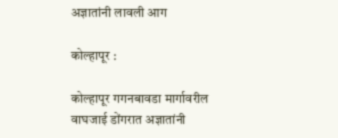अज्ञातांनी लावली आग

कोल्हापूर :

कोल्हापूर गगनबावडा मार्गावरील वाघजाई डोंगरात अज्ञातांनी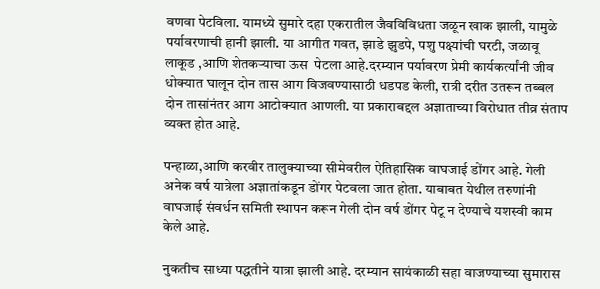वणवा पेटविला. यामध्ये सुमारे दहा एकरातील जैवविविधता जळून खाक झाली, यामुळे पर्यावरणाची हानी झाली. या आगीत गवत, झाडे झुडपे, पशु पक्ष्यांची घरटी, जळावू लाकूड ,आणि शेतकऱ्याचा ऊस  पेटला आहे.दरम्यान पर्यावरण प्रेमी कार्यकर्त्यांनी जीव धोक्यात घालून दोन तास आग विजवण्यासाठी धडपड केली, रात्री दरीत उतरून तब्बल दोन तासांनंतर आग आटोक्यात आणली. या प्रकाराबद्दल अज्ञाताच्या विरोधात तीव्र संताप व्यक्त होत आहे.

पन्हाळा,आणि करवीर तालुक्याच्या सीमेवरील ऐतिहासिक वाघजाई डोंगर आहे. गेली अनेक वर्ष यात्रेला अज्ञातांकडून डोंगर पेटवला जात होता. याबाबत येथील तरुणांनी वाघजाई संवर्धन समिती स्थापन करून गेली दोन वर्ष डोंगर पेटू न देण्याचे यशस्वी काम केले आहे.

नुकतीच साध्या पद्धतीने यात्रा झाली आहे. दरम्यान सायंकाळी सहा वाजण्याच्या सुमारास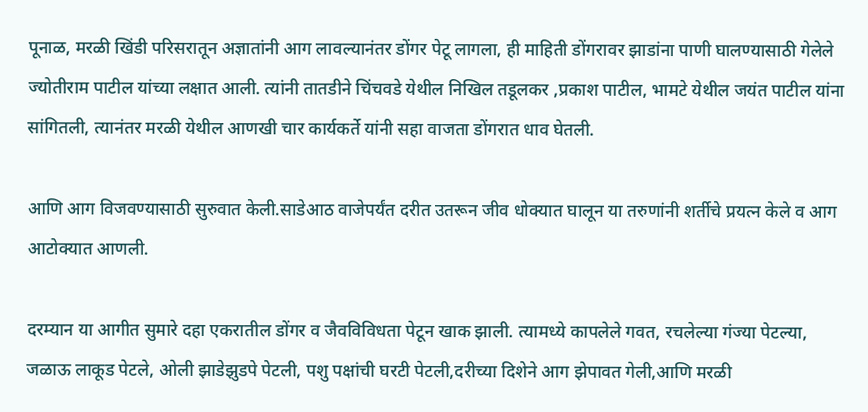पूनाळ, मरळी खिंडी परिसरातून अज्ञातांनी आग लावल्यानंतर डोंगर पेटू लागला, ही माहिती डोंगरावर झाडांना पाणी घालण्यासाठी गेलेले ज्योतीराम पाटील यांच्या लक्षात आली. त्यांनी तातडीने चिंचवडे येथील निखिल तडूलकर ,प्रकाश पाटील, भामटे येथील जयंत पाटील यांना सांगितली, त्यानंतर मरळी येथील आणखी चार कार्यकर्ते यांनी सहा वाजता डोंगरात धाव घेतली.

आणि आग विजवण्यासाठी सुरुवात केली.साडेआठ वाजेपर्यंत दरीत उतरून जीव धोक्यात घालून या तरुणांनी शर्तीचे प्रयत्न केले व आग आटोक्यात आणली.

दरम्यान या आगीत सुमारे दहा एकरातील डोंगर व जैवविविधता पेटून खाक झाली. त्यामध्ये कापलेले गवत, रचलेल्या गंज्या पेटल्या, जळाऊ लाकूड पेटले, ओली झाडेझुडपे पेटली, पशु पक्षांची घरटी पेटली,दरीच्या दिशेने आग झेपावत गेली,आणि मरळी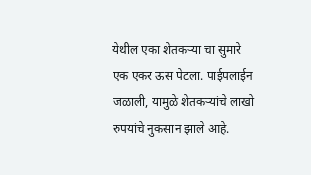येथील एका शेतकऱ्या चा सुमारे एक एकर ऊस पेटला. पाईपलाईन जळाली, यामुळे शेतकर्‍यांचे लाखो रुपयांचे नुकसान झाले आहे.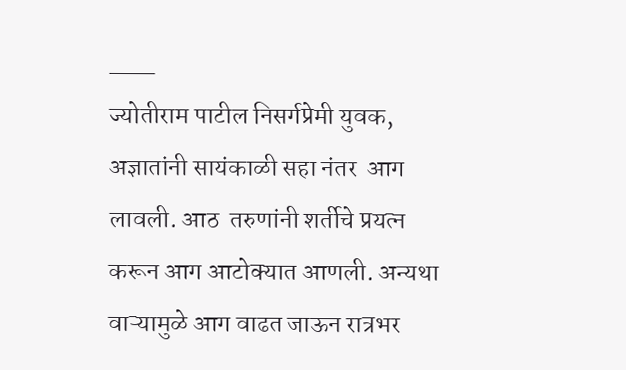___
ज्योतीराम पाटील निसर्गप्रेमी युवक,
अज्ञातांनी सायंकाळी सहा नंतर  आग लावली. आठ  तरुणांनी शर्तीचे प्रयत्न करून आग आटोक्यात आणली. अन्यथा वाऱ्यामुळे आग वाढत जाऊन रात्रभर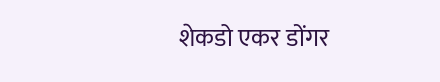शेकडो एकर डोंगर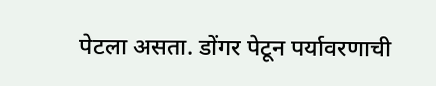पेटला असता. डोंगर पेटून पर्यावरणाची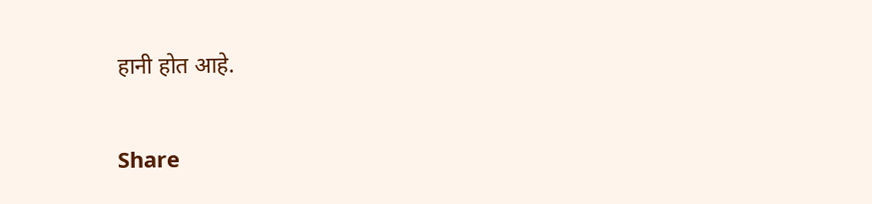हानी होत आहे.

Share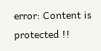error: Content is protected !!